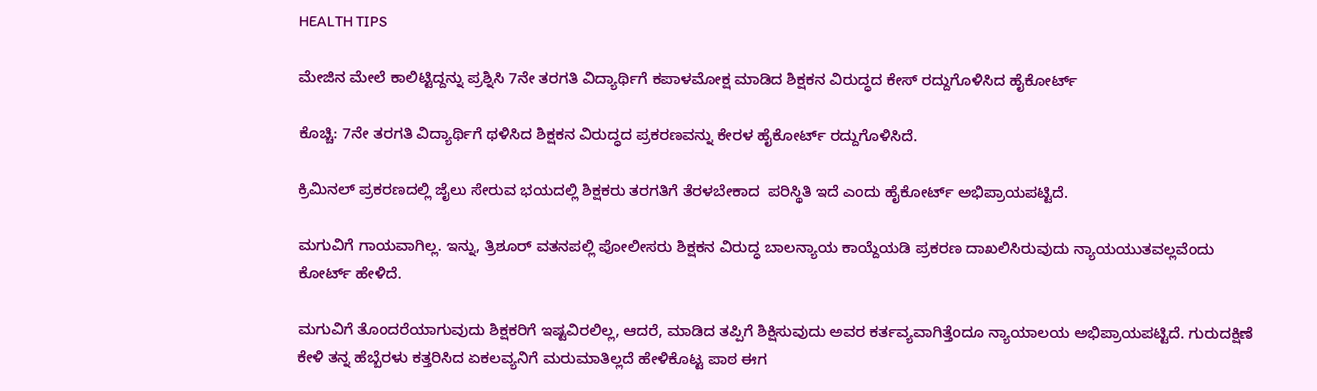HEALTH TIPS

ಮೇಜಿನ ಮೇಲೆ ಕಾಲಿಟ್ಟಿದ್ದನ್ನು ಪ್ರಶ್ನಿಸಿ 7ನೇ ತರಗತಿ ವಿದ್ಯಾರ್ಥಿಗೆ ಕಪಾಳಮೋಕ್ಷ ಮಾಡಿದ ಶಿಕ್ಷಕನ ವಿರುದ್ಧದ ಕೇಸ್ ರದ್ದುಗೊಳಿಸಿದ ಹೈಕೋರ್ಟ್

ಕೊಚ್ಚಿ: 7ನೇ ತರಗತಿ ವಿದ್ಯಾರ್ಥಿಗೆ ಥಳಿಸಿದ ಶಿಕ್ಷಕನ ವಿರುದ್ಧದ ಪ್ರಕರಣವನ್ನು ಕೇರಳ ಹೈಕೋರ್ಟ್ ರದ್ದುಗೊಳಿಸಿದೆ.

ಕ್ರಿಮಿನಲ್ ಪ್ರಕರಣದಲ್ಲಿ ಜೈಲು ಸೇರುವ ಭಯದಲ್ಲಿ ಶಿಕ್ಷಕರು ತರಗತಿಗೆ ತೆರಳಬೇಕಾದ  ಪರಿಸ್ಥಿತಿ ಇದೆ ಎಂದು ಹೈಕೋರ್ಟ್ ಅಭಿಪ್ರಾಯಪಟ್ಟಿದೆ.

ಮಗುವಿಗೆ ಗಾಯವಾಗಿಲ್ಲ. ಇನ್ನು, ತ್ರಿಶೂರ್ ವತನಪಲ್ಲಿ ಪೋಲೀಸರು ಶಿಕ್ಷಕನ ವಿರುದ್ಧ ಬಾಲನ್ಯಾಯ ಕಾಯ್ದೆಯಡಿ ಪ್ರಕರಣ ದಾಖಲಿಸಿರುವುದು ನ್ಯಾಯಯುತವಲ್ಲವೆಂದು ಕೋರ್ಟ್ ಹೇಳಿದೆ.

ಮಗುವಿಗೆ ತೊಂದರೆಯಾಗುವುದು ಶಿಕ್ಷಕರಿಗೆ ಇಷ್ಟವಿರಲಿಲ್ಲ, ಆದರೆ, ಮಾಡಿದ ತಪ್ಪಿಗೆ ಶಿಕ್ಷಿಸುವುದು ಅವರ ಕರ್ತವ್ಯವಾಗಿತ್ತೆಂದೂ ನ್ಯಾಯಾಲಯ ಅಭಿಪ್ರಾಯಪಟ್ಟಿದೆ. ಗುರುದಕ್ಷಿಣೆ ಕೇಳಿ ತನ್ನ ಹೆಬ್ಬೆರಳು ಕತ್ತರಿಸಿದ ಏಕಲವ್ಯನಿಗೆ ಮರುಮಾತಿಲ್ಲದೆ ಹೇಳಿಕೊಟ್ಟ ಪಾಠ ಈಗ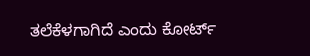ತಲೆಕೆಳಗಾಗಿದೆ ಎಂದು ಕೋರ್ಟ್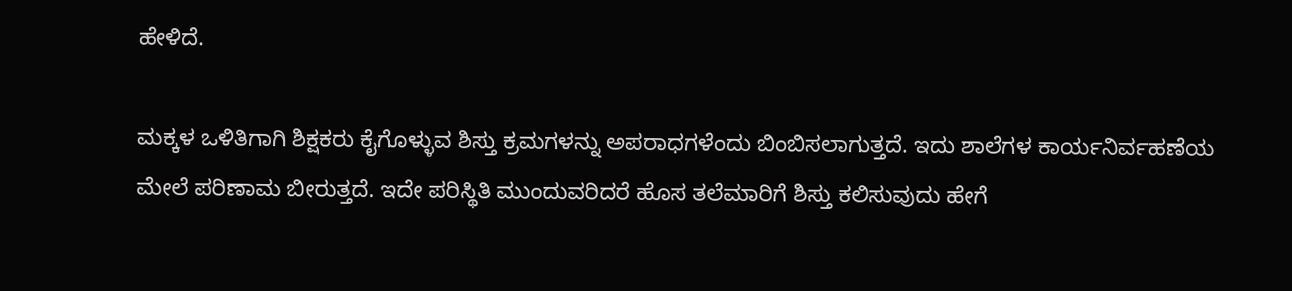ಹೇಳಿದೆ.

ಮಕ್ಕಳ ಒಳಿತಿಗಾಗಿ ಶಿಕ್ಷಕರು ಕೈಗೊಳ್ಳುವ ಶಿಸ್ತು ಕ್ರಮಗಳನ್ನು ಅಪರಾಧಗಳೆಂದು ಬಿಂಬಿಸಲಾಗುತ್ತದೆ. ಇದು ಶಾಲೆಗಳ ಕಾರ್ಯನಿರ್ವಹಣೆಯ ಮೇಲೆ ಪರಿಣಾಮ ಬೀರುತ್ತದೆ. ಇದೇ ಪರಿಸ್ಥಿತಿ ಮುಂದುವರಿದರೆ ಹೊಸ ತಲೆಮಾರಿಗೆ ಶಿಸ್ತು ಕಲಿಸುವುದು ಹೇಗೆ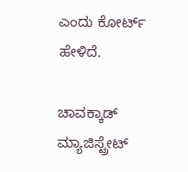ಎಂದು ಕೋರ್ಟ್ ಹೇಳಿದೆ.

ಚಾವಕ್ಕಾಡ್ ಮ್ಯಾಜಿಸ್ಟ್ರೇಟ್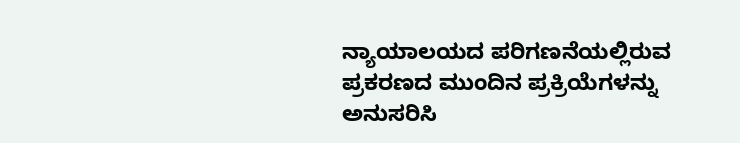ನ್ಯಾಯಾಲಯದ ಪರಿಗಣನೆಯಲ್ಲಿರುವ ಪ್ರಕರಣದ ಮುಂದಿನ ಪ್ರಕ್ರಿಯೆಗಳನ್ನು ಅನುಸರಿಸಿ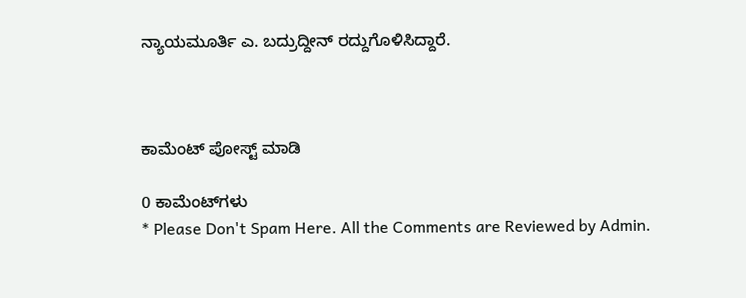ನ್ಯಾಯಮೂರ್ತಿ ಎ. ಬದ್ರುದ್ದೀನ್ ರದ್ದುಗೊಳಿಸಿದ್ದಾರೆ.



ಕಾಮೆಂಟ್‌‌ ಪೋಸ್ಟ್‌ ಮಾಡಿ

0 ಕಾಮೆಂಟ್‌ಗಳು
* Please Don't Spam Here. All the Comments are Reviewed by Admin.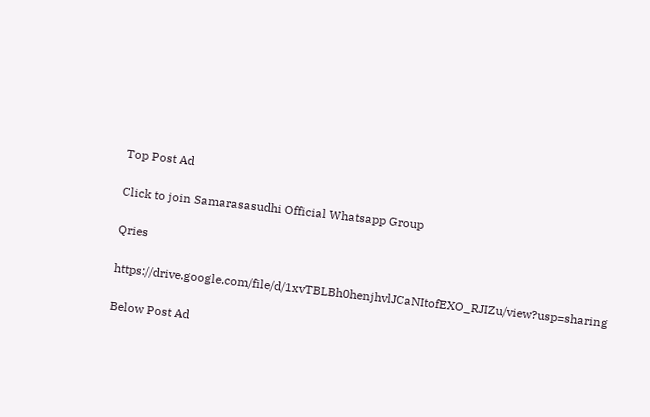Top Post Ad

Click to join Samarasasudhi Official Whatsapp Group

Qries

https://drive.google.com/file/d/1xvTBLBh0henjhvlJCaNItofEXO_RJIZu/view?usp=sharing

Below Post Ad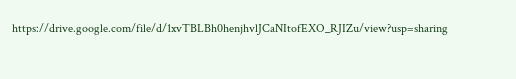https://drive.google.com/file/d/1xvTBLBh0henjhvlJCaNItofEXO_RJIZu/view?usp=sharing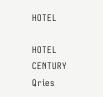HOTEL

HOTEL
CENTURY
Qries